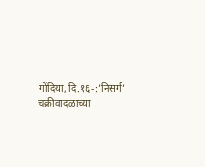गोंदिया,दि.१६-:’निसर्ग’ चक्रीवादळाच्या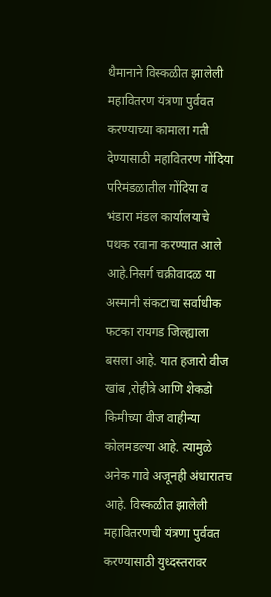थैमानाने विस्कळीत झालेली महावितरण यंत्रणा पुर्ववत करण्याच्या कामाला गती देण्यासाठी महावितरण गोंदिया परिमंडळातील गोंदिया व भंडारा मंडल कार्यालयाचे पथक रवाना करण्यात आले आहे.निसर्ग चक्रीवादळ या अस्मानी संकटाचा सर्वाधीक फटका रायगड जिल्ह्याला बसला आहे. यात हजारो वीज खांब ,रोहीत्रे आणि शेकडो किमीच्या वीज वाहीन्या कोलमडल्या आहे. त्यामुळे अनेक गावे अजूनही अंधारातच आहे. विस्कळीत झालेली महावितरणची यंत्रणा पुर्ववत करण्यासाठी युध्दस्तरावर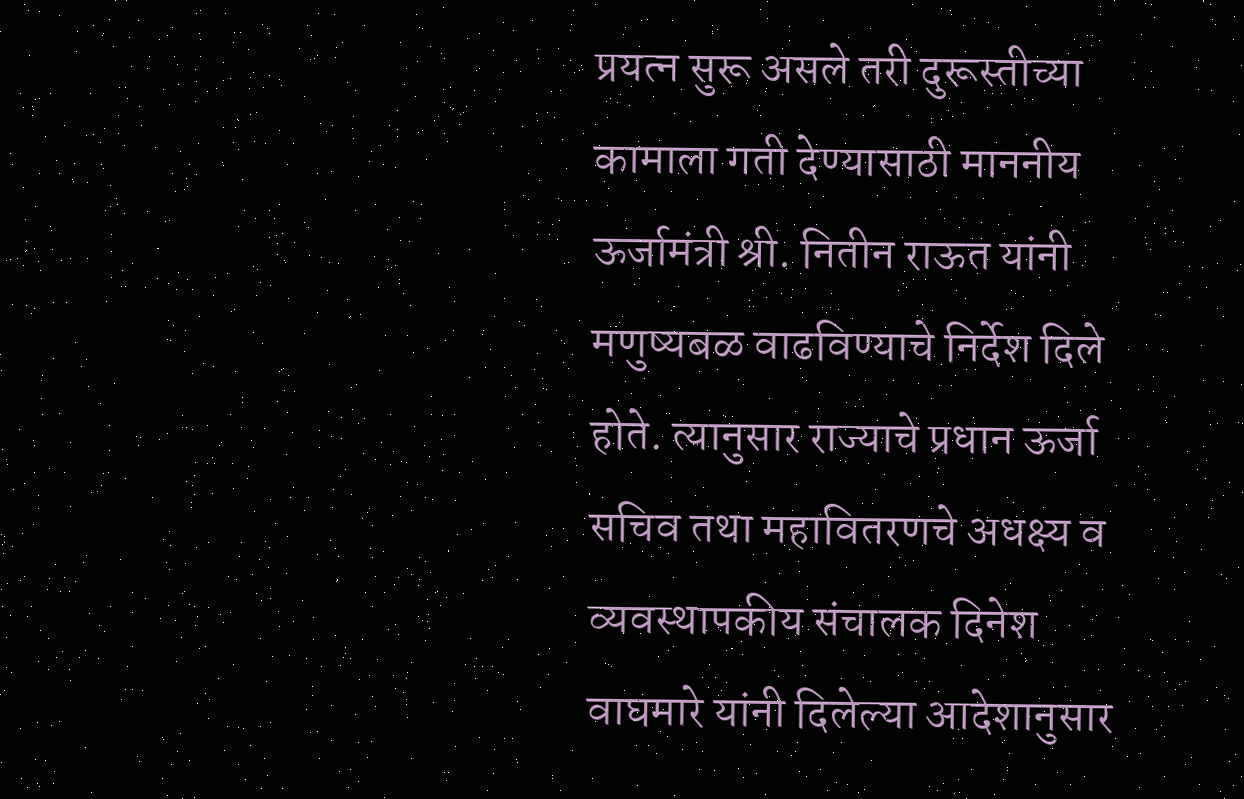प्रयत्न सुरू असले तरी दुरूस्तीच्या कामाला गती देण्यासाठी माननीय ऊर्जामंत्री श्री. नितीन राऊत यांनी मणुष्यबळ वाढविण्याचे निर्देश दिले होते. त्यानुसार राज्याचे प्रधान ऊर्जा सचिव तथा महावितरणचे अधक्ष्य व व्यवस्थापकीय संचालक दिनेश वाघमारे यांनी दिलेल्या आदेशानुसार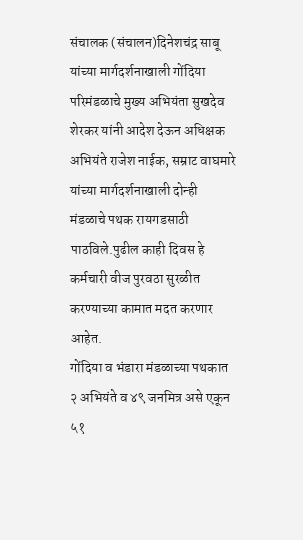संचालक (संचालन)दिनेशचंद्र साबू यांच्या मार्गदर्शनाखाली गोंदिया परिमंडळाचे मुख्य अभियंता सुखदेव शेरकर यांनी आदेश देऊन अधिक्षक अभियंते राजेश नाईक, सम्राट वाघमारे यांच्या मार्गदर्शनाखाली दोन्ही मंडळाचे पथक रायगडसाठी पाठविले.पुढील काही दिवस हे कर्मचारी वीज पुरवठा सुरळीत करण्याच्या कामात मदत करणार आहेत.
गोंदिया व भंडारा मंडळाच्या पथकात २ अभियंते व ४९ जनमित्र असे एकून ५१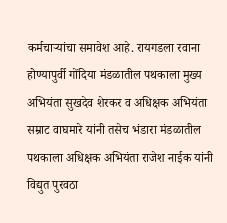कर्मचाऱ्यांचा समावेश आहे. रायगडला रवाना होण्यापुर्वी गोंदिया मंडळातील पथकाला मुख्य अभियंता सुखदेव शेरकर व अधिक्षक अभियंता सम्राट वाघमारे यांनी तसेच भंडारा मंडळातील पथकाला अधिक्षक अभियंता राजेश नाईक यांनी विद्युत पुरवठा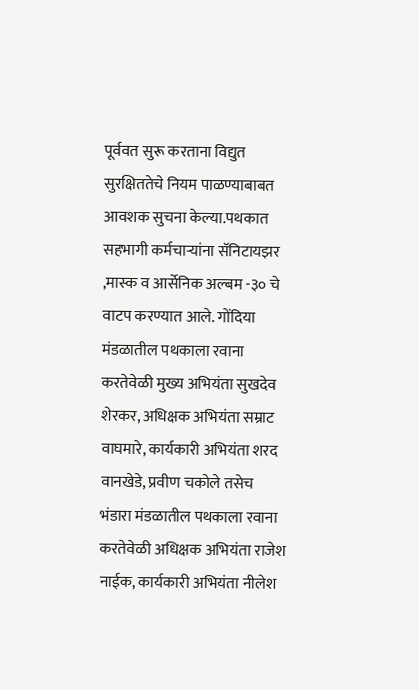पूर्ववत सुरू करताना विद्युत सुरक्षिततेचे नियम पाळण्याबाबत आवशक सुचना केल्या.पथकात सहभागी कर्मचाऱ्यांना सॅनिटायझर ,मास्क व आर्सेनिक अल्बम -३० चे वाटप करण्यात आले. गोंदिया मंडळातील पथकाला रवाना करतेवेळी मुख्य अभियंता सुखदेव शेरकर, अधिक्षक अभियंता सम्राट वाघमारे, कार्यकारी अभियंता शरद वानखेडे, प्रवीण चकोले तसेच भंडारा मंडळातील पथकाला रवाना करतेवेळी अधिक्षक अभियंता राजेश नाईक, कार्यकारी अभियंता नीलेश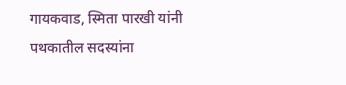गायकवाड, स्मिता पारखी यांनी पथकातील सदस्यांना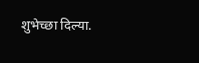शुभेच्छा दिल्या.